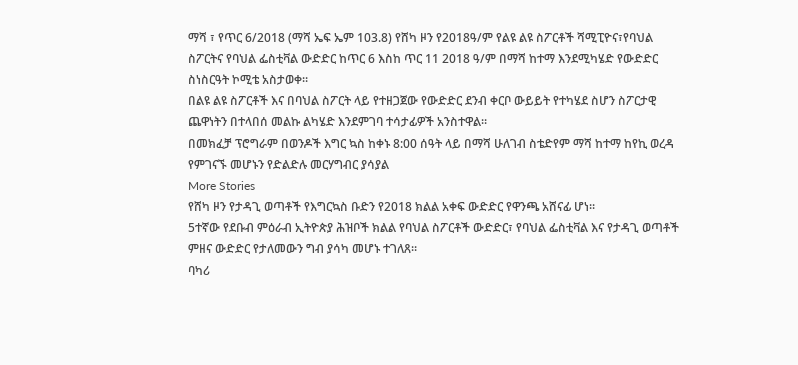ማሻ ፣ የጥር 6/2018 (ማሻ ኤፍ ኤም 103.8) የሸካ ዞን የ2018ዓ/ም የልዩ ልዩ ስፖርቶች ሻሚፒዮና፣የባህል ስፖርትና የባህል ፌስቲቫል ውድድር ከጥር 6 እስከ ጥር 11 2018 ዓ/ም በማሻ ከተማ እንደሚካሄድ የውድድር ስነስርዓት ኮሚቴ አስታወቀ።
በልዩ ልዩ ስፖርቶች እና በባህል ስፖርት ላይ የተዘጋጀው የውድድር ደንብ ቀርቦ ውይይት የተካሄደ ስሆን ስፖርታዊ ጨዋነትን በተላበሰ መልኩ ልካሄድ እንደምገባ ተሳታፊዎች አንስተዋል።
በመክፈቻ ፕሮግራም በወንዶች እግር ኳስ ከቀኑ 8:00 ሰዓት ላይ በማሻ ሁለገብ ስቴድየም ማሻ ከተማ ከየኪ ወረዳ የምገናኙ መሆኑን የድልድሉ መርሃግብር ያሳያል
More Stories
የሸካ ዞን የታዳጊ ወጣቶች የእግርኳስ ቡድን የ2018 ክልል አቀፍ ውድድር የዋንጫ አሸናፊ ሆነ።
5ተኛው የደቡብ ምዕራብ ኢትዮጵያ ሕዝቦች ክልል የባህል ስፖርቶች ውድድር፣ የባህል ፌስቲቫል እና የታዳጊ ወጣቶች ምዘና ውድድር የታለመውን ግብ ያሳካ መሆኑ ተገለጸ።
ባካሪ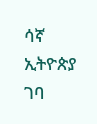ሳኛ ኢትዮጵያ ገባ